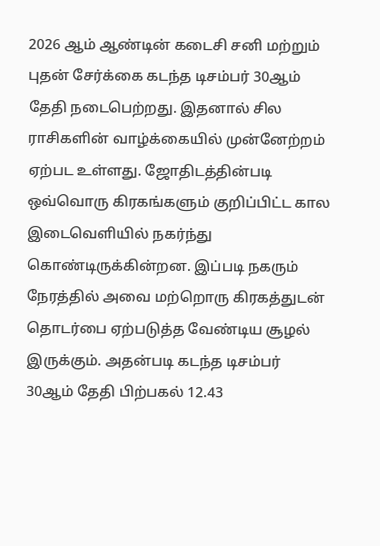2026 ஆம் ஆண்டின் கடைசி சனி மற்றும் புதன் சேர்க்கை கடந்த டிசம்பர் 30ஆம் தேதி நடைபெற்றது. இதனால் சில ராசிகளின் வாழ்க்கையில் முன்னேற்றம் ஏற்பட உள்ளது. ஜோதிடத்தின்படி ஒவ்வொரு கிரகங்களும் குறிப்பிட்ட கால இடைவெளியில் நகர்ந்து கொண்டிருக்கின்றன. இப்படி நகரும் நேரத்தில் அவை மற்றொரு கிரகத்துடன் தொடர்பை ஏற்படுத்த வேண்டிய சூழல் இருக்கும். அதன்படி கடந்த டிசம்பர் 30ஆம் தேதி பிற்பகல் 12.43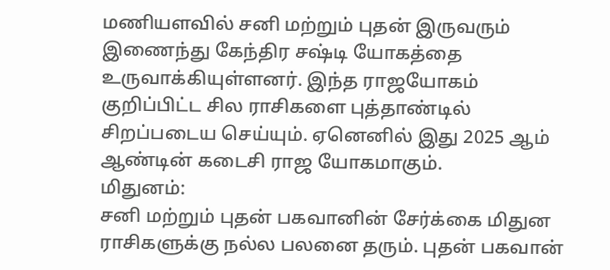மணியளவில் சனி மற்றும் புதன் இருவரும் இணைந்து கேந்திர சஷ்டி யோகத்தை உருவாக்கியுள்ளனர். இந்த ராஜயோகம் குறிப்பிட்ட சில ராசிகளை புத்தாண்டில் சிறப்படைய செய்யும். ஏனெனில் இது 2025 ஆம் ஆண்டின் கடைசி ராஜ யோகமாகும்.
மிதுனம்:
சனி மற்றும் புதன் பகவானின் சேர்க்கை மிதுன ராசிகளுக்கு நல்ல பலனை தரும். புதன் பகவான்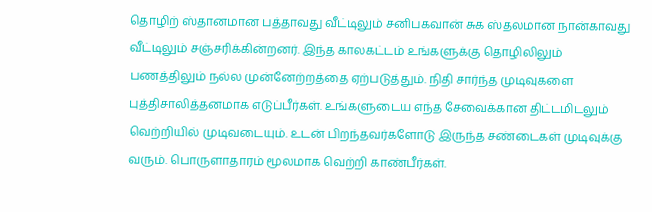தொழிற் ஸ்தானமான பத்தாவது வீட்டிலும் சனிபகவான் சுக ஸ்தலமான நான்காவது வீட்டிலும் சஞ்சரிக்கின்றனர். இந்த காலகட்டம் உங்களுக்கு தொழிலிலும் பணத்திலும் நல்ல முன்னேற்றத்தை ஏற்படுத்தும். நிதி சார்ந்த முடிவுகளை புத்திசாலித்தனமாக எடுப்பீர்கள். உங்களுடைய எந்த சேவைக்கான திட்டமிடலும் வெற்றியில் முடிவடையும். உடன் பிறந்தவர்களோடு இருந்த சண்டைகள் முடிவுக்கு வரும். பொருளாதாரம் மூலமாக வெற்றி காண்பீர்கள்.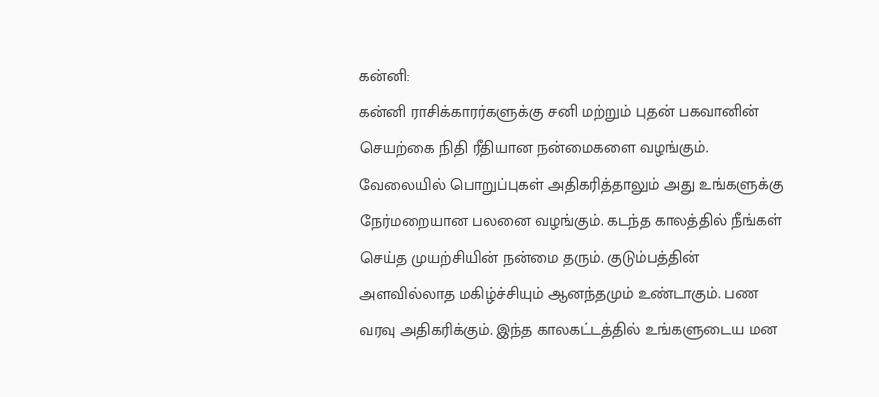கன்னி:
கன்னி ராசிக்காரர்களுக்கு சனி மற்றும் புதன் பகவானின் செயற்கை நிதி ரீதியான நன்மைகளை வழங்கும். வேலையில் பொறுப்புகள் அதிகரித்தாலும் அது உங்களுக்கு நேர்மறையான பலனை வழங்கும். கடந்த காலத்தில் நீங்கள் செய்த முயற்சியின் நன்மை தரும். குடும்பத்தின் அளவில்லாத மகிழ்ச்சியும் ஆனந்தமும் உண்டாகும். பண வரவு அதிகரிக்கும். இந்த காலகட்டத்தில் உங்களுடைய மன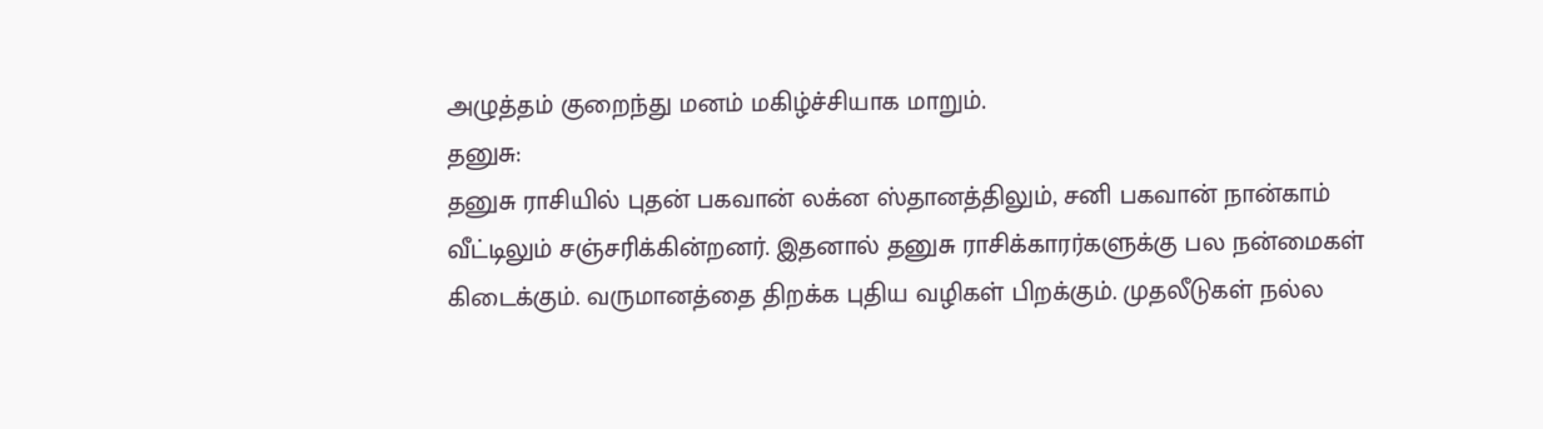அழுத்தம் குறைந்து மனம் மகிழ்ச்சியாக மாறும்.
தனுசு:
தனுசு ராசியில் புதன் பகவான் லக்ன ஸ்தானத்திலும், சனி பகவான் நான்காம் வீட்டிலும் சஞ்சரிக்கின்றனர். இதனால் தனுசு ராசிக்காரர்களுக்கு பல நன்மைகள் கிடைக்கும். வருமானத்தை திறக்க புதிய வழிகள் பிறக்கும். முதலீடுகள் நல்ல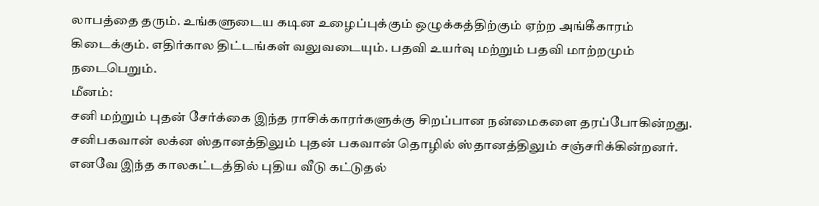லாபத்தை தரும். உங்களுடைய கடின உழைப்புக்கும் ஒழுக்கத்திற்கும் ஏற்ற அங்கீகாரம் கிடைக்கும். எதிர்கால திட்டங்கள் வலுவடையும். பதவி உயர்வு மற்றும் பதவி மாற்றமும் நடைபெறும்.
மீனம்:
சனி மற்றும் புதன் சேர்க்கை இந்த ராசிக்காரர்களுக்கு சிறப்பான நன்மைகளை தரப்போகின்றது. சனிபகவான் லக்ன ஸ்தானத்திலும் புதன் பகவான் தொழில் ஸ்தானத்திலும் சஞ்சரிக்கின்றனர். எனவே இந்த காலகட்டத்தில் புதிய வீடு கட்டுதல்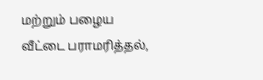மற்றும் பழைய வீட்டை பராமரித்தல்,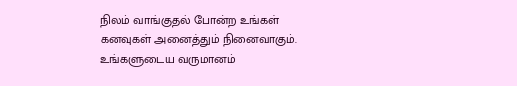நிலம் வாங்குதல் போன்ற உங்கள் கனவுகள் அனைத்தும் நினைவாகும். உங்களுடைய வருமானம்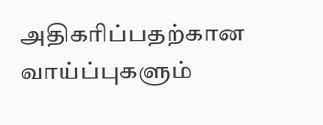அதிகரிப்பதற்கான வாய்ப்புகளும்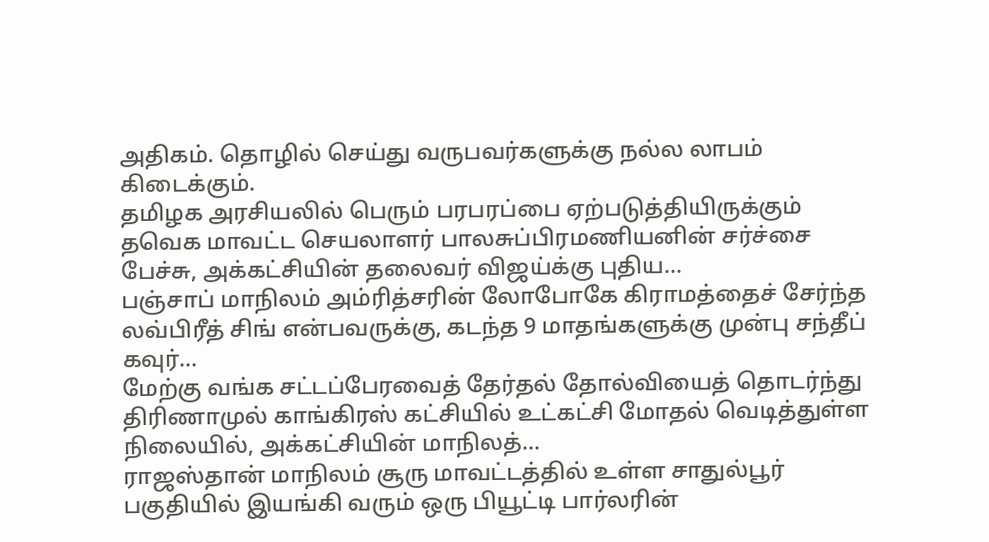அதிகம். தொழில் செய்து வருபவர்களுக்கு நல்ல லாபம் கிடைக்கும்.
தமிழக அரசியலில் பெரும் பரபரப்பை ஏற்படுத்தியிருக்கும் தவெக மாவட்ட செயலாளர் பாலசுப்பிரமணியனின் சர்ச்சை பேச்சு, அக்கட்சியின் தலைவர் விஜய்க்கு புதிய…
பஞ்சாப் மாநிலம் அம்ரித்சரின் லோபோகே கிராமத்தைச் சேர்ந்த லவ்பிரீத் சிங் என்பவருக்கு, கடந்த 9 மாதங்களுக்கு முன்பு சந்தீப் கவுர்…
மேற்கு வங்க சட்டப்பேரவைத் தேர்தல் தோல்வியைத் தொடர்ந்து திரிணாமுல் காங்கிரஸ் கட்சியில் உட்கட்சி மோதல் வெடித்துள்ள நிலையில், அக்கட்சியின் மாநிலத்…
ராஜஸ்தான் மாநிலம் சூரு மாவட்டத்தில் உள்ள சாதுல்பூர் பகுதியில் இயங்கி வரும் ஒரு பியூட்டி பார்லரின்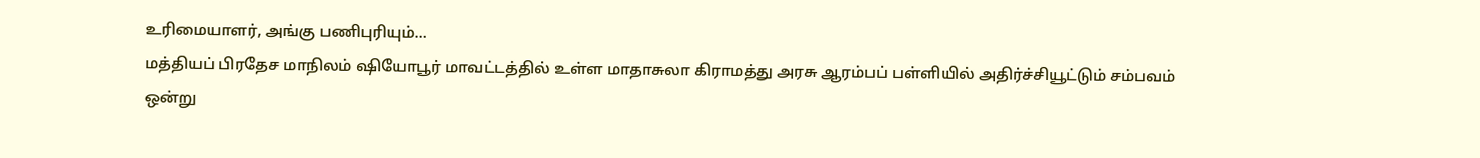உரிமையாளர், அங்கு பணிபுரியும்…
மத்தியப் பிரதேச மாநிலம் ஷியோபூர் மாவட்டத்தில் உள்ள மாதாசுலா கிராமத்து அரசு ஆரம்பப் பள்ளியில் அதிர்ச்சியூட்டும் சம்பவம் ஒன்று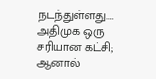நடந்துள்ளது.…
அதிமுக ஒரு சரியான கட்சி; ஆனால்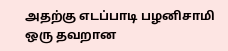அதற்கு எடப்பாடி பழனிசாமி ஒரு தவறான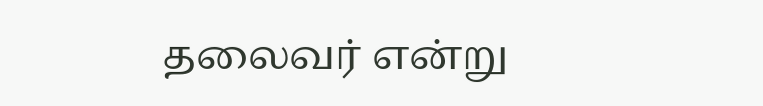தலைவர் என்று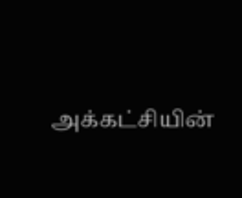அக்கட்சியின்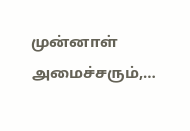முன்னாள் அமைச்சரும்,…